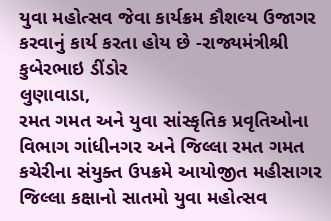યુવા મહોત્સવ જેવા કાર્યક્રમ કૌશલ્ય ઉજાગર કરવાનું કાર્ય કરતા હોય છે -રાજ્યમંત્રીશ્રી કુબેરભાઇ ડીંડોર
લુણાવાડા,
રમત ગમત અને યુવા સાંસ્કૃતિક પ્રવૃતિઓના વિભાગ ગાંધીનગર અને જિલ્લા રમત ગમત કચેરીના સંયુક્ત ઉપક્રમે આયોજીત મહીસાગર જિલ્લા કક્ષાનો સાતમો યુવા મહોત્સવ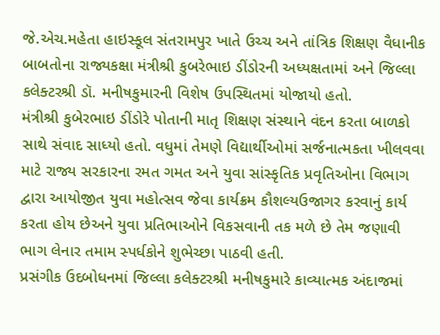જે.એચ.મહેતા હાઇસ્કૂલ સંતરામપુર ખાતે ઉચ્ચ અને તાંત્રિક શિક્ષણ વૈધાનીક બાબતોના રાજ્યકક્ષા મંત્રીશ્રી કુબરેભાઇ ડીંડોરની અધ્યક્ષતામાં અને જિલ્લા કલેક્ટરશ્રી ડૉ. મનીષકુમારની વિશેષ ઉપસ્થિતમાં યોજાયો હતો.
મંત્રીશ્રી કુબેરભાઇ ડીંડોરે પોતાની માતૃ શિક્ષણ સંસ્થાને વંદન કરતા બાળકો સાથે સંવાદ સાધ્યો હતો. વધુમાં તેમણે વિદ્યાર્થીઓમાં સર્જનાત્મકતા ખીલવવા માટે રાજ્ય સરકારના રમત ગમત અને યુવા સાંસ્કૃતિક પ્રવૃતિઓના વિભાગ દ્વારા આયોજીત યુવા મહોત્સવ જેવા કાર્યક્રમ કૌશલ્યઉજાગર કરવાનું કાર્ય કરતા હોય છેઅને યુવા પ્રતિભાઓને વિકસવાની તક મળે છે તેમ જણાવી ભાગ લેનાર તમામ સ્પર્ધકોને શુભેચ્છા પાઠવી હતી.
પ્રસંગીક ઉદબોધનમાં જિલ્લા કલેક્ટરશ્રી મનીષકુમારે કાવ્યાત્મક અંદાજમાં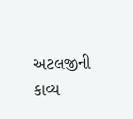અટલજીની કાવ્ય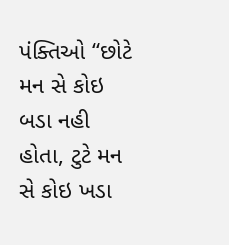પંક્તિઓ “છોટે મન સે કોઇ બડા નહી હોતા, ટુટે મન સે કોઇ ખડા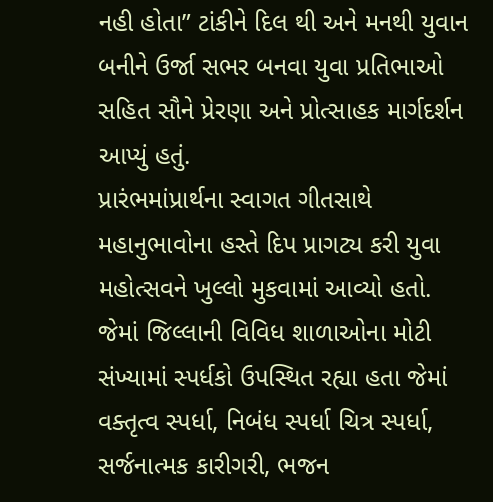નહી હોતા” ટાંકીને દિલ થી અને મનથી યુવાન બનીને ઉર્જા સભર બનવા યુવા પ્રતિભાઓ સહિત સૌને પ્રેરણા અને પ્રોત્સાહક માર્ગદર્શન આપ્યું હતું.
પ્રારંભમાંપ્રાર્થના સ્વાગત ગીતસાથે મહાનુભાવોના હસ્તે દિપ પ્રાગટ્ય કરી યુવા મહોત્સવને ખુલ્લો મુકવામાં આવ્યો હતો. જેમાં જિલ્લાની વિવિધ શાળાઓના મોટી સંખ્યામાં સ્પર્ધકો ઉપસ્થિત રહ્યા હતા જેમાં વક્તૃત્વ સ્પર્ધા, નિબંધ સ્પર્ધા ચિત્ર સ્પર્ધા, સર્જનાત્મક કારીગરી, ભજન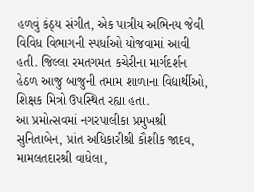હળવું કંઠ્ય સંગીત, એક પાત્રીય અભિનય જેવી વિવિધ વિભાગની સ્પર્ધાઓ યોજવામાં આવી હતી. જિલ્લા રમતગમત કચેરીના માર્ગદર્શન હેઠળ આજુ બાજુની તમામ શાળાના વિદ્યાર્થીઓ, શિક્ષક મિત્રો ઉપસ્થિત રહ્યા હતા.
આ પ્રમોત્સવમાં નગરપાલીકા પ્રમુખશ્રી સુનિતાબેન, પ્રાંત અધિકારીશ્રી કૌશીક જાદવ, મામલતદારશ્રી વાધેલા,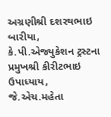અગ્રણીશ્રી દશરથભાઇ બારીયા, કે.પી.એજ્યુકેશન ટ્રસ્ટના પ્રમુખશ્રી કીરીટભાઇ ઉપાધ્યાય, જે.એચ.મહેતા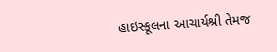હાઇસ્કૂલના આચાર્યશ્રી તેમજ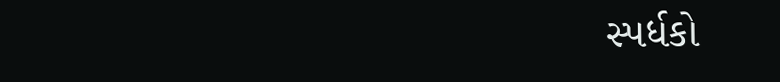સ્પર્ધકો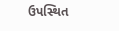ઉપસ્થિત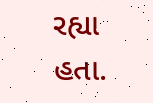રહ્યા હતા.